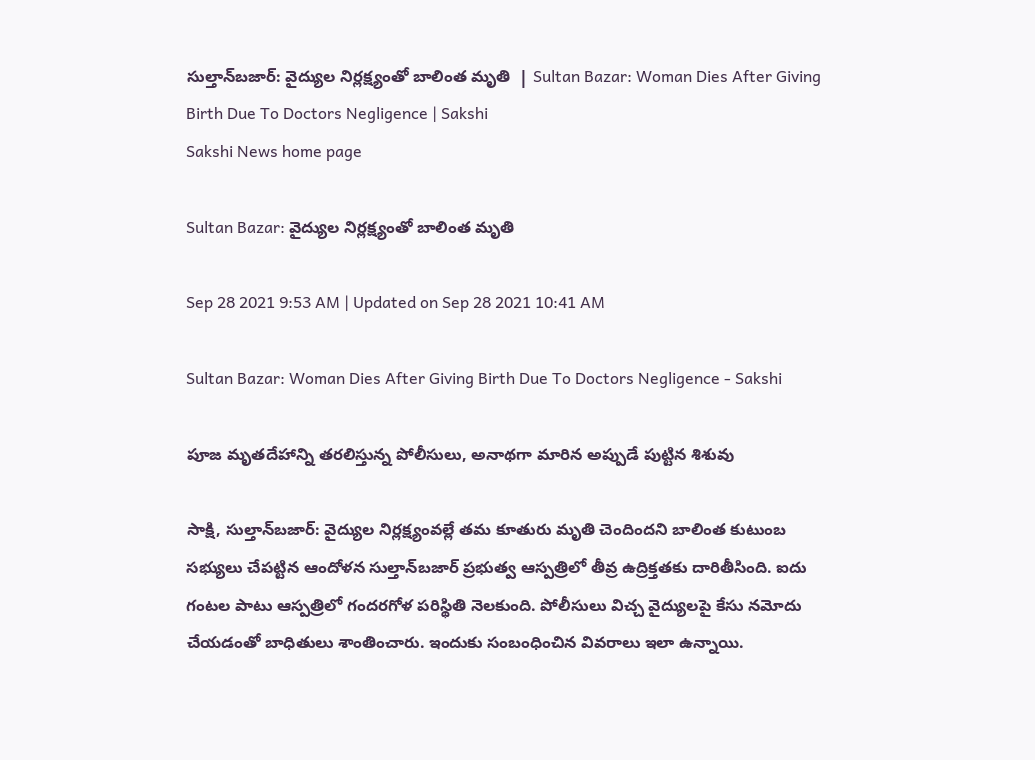సుల్తాన్‌బజార్‌: వైద్యుల నిర్లక్ష్యంతో బాలింత మృతి  | Sultan Bazar: Woman Dies After Giving Birth Due To Doctors Negligence | Sakshi
Sakshi News home page

Sultan Bazar: వైద్యుల నిర్లక్ష్యంతో బాలింత మృతి

Sep 28 2021 9:53 AM | Updated on Sep 28 2021 10:41 AM

Sultan Bazar: Woman Dies After Giving Birth Due To Doctors Negligence - Sakshi

పూజ మృతదేహాన్ని తరలిస్తున్న పోలీసులు, అనాథగా మారిన అప్పుడే పుట్టిన శిశువు

సాక్షి, సుల్తాన్‌బజార్‌: వైద్యుల నిర్లక్ష్యంవల్లే తమ కూతురు మృతి చెందిందని బాలింత కుటుంబ సభ్యులు చేపట్టిన ఆందోళన సుల్తాన్‌బజార్‌ ప్రభుత్వ ఆస్పత్రిలో తీవ్ర ఉద్రిక్తతకు దారితీసింది. ఐదు గంటల పాటు ఆస్పత్రిలో గందరగోళ పరిస్థితి నెలకుంది. పోలీసులు విచ్చ వైద్యులపై కేసు నమోదు చేయడంతో బాధితులు శాంతించారు. ఇందుకు సంబంధించిన వివరాలు ఇలా ఉన్నాయి.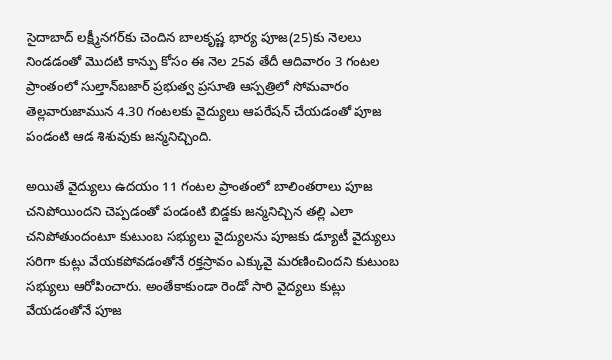సైదాబాద్‌ లక్ష్మీనగర్‌కు చెందిన బాలకృష్ణ భార్య పూజ(25)కు నెలలు నిండడంతో మొదటి కాన్పు కోసం ఈ నెల 25వ తేదీ ఆదివారం 3 గంటల ప్రాంతంలో సుల్తాన్‌బజార్‌ ప్రభుత్వ ప్రసూతి ఆస్పత్రిలో సోమవారం తెల్లవారుజామున 4.30 గంటలకు వైద్యులు ఆపరేషన్‌ చేయడంతో పూజ పండంటి ఆడ శిశువుకు జన్మనిచ్చింది.

అయితే వైద్యులు ఉదయం 11 గంటల ప్రాంతంలో బాలింతరాలు పూజ చనిపోయిందని చెప్పడంతో పండంటి బిడ్డకు జన్మనిచ్చిన తల్లి ఎలా చనిపోతుందంటూ కుటుంబ సభ్యులు వైద్యులను పూజకు డ్యూటీ వైద్యులు సరిగా కుట్లు వేయకపోవడంతోనే రక్తస్రావం ఎక్కువై మరణించిందని కుటుంబ సభ్యులు ఆరోపించారు. అంతేకాకుండా రెండో సారి వైద్యలు కుట్లు వేయడంతోనే పూజ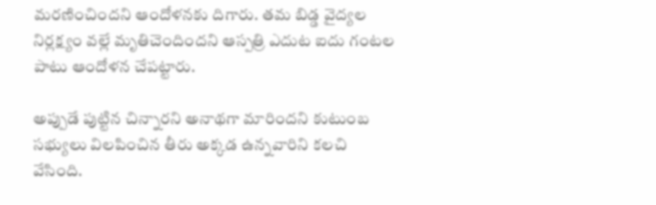మరణించిందని ఆందోళనకు దిగారు. తమ బిడ్డ వైద్యల నిర్లక్ష్యం వల్లే మృతిచెందిందని ఆస్పత్రి ఎదుట ఐదు గంటల పాటు ఆందోళన చేపట్టారు.

అప్పుడే పుట్టిన చిన్నారని అనాథగా మారిందని కుటుంబ సభ్యులు విలపించిన తీరు అక్కడ ఉన్నవారిని కలచి వేసింది.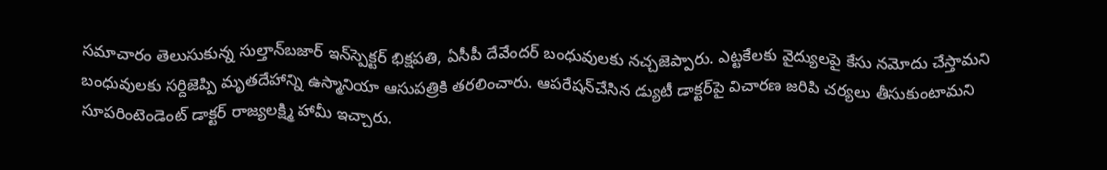సమాచారం తెలుసుకున్న సుల్తాన్‌బజార్‌ ఇన్‌స్పెక్టర్‌ భిక్షపతి, ఏసీపీ దేవేందర్‌ బంధువులకు నచ్చజెప్పారు. ఎట్టకేలకు వైద్యులపై కేసు నమోదు చేస్తామని బంధువులకు సర్దిజెప్పి మృతదేహాన్ని ఉస్మానియా ఆసుపత్రికి తరలించారు. ఆపరేషన్‌చేసిన డ్యుటీ డాక్టర్‌పై విచారణ జరిపి చర్యలు తీసుకుంటామని సూపరింటెండెంట్‌ డాక్టర్‌ రాజ్యలక్ష్మి హామీ ఇచ్చారు.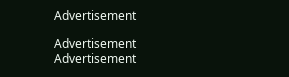Advertisement

Advertisement
Advertisement